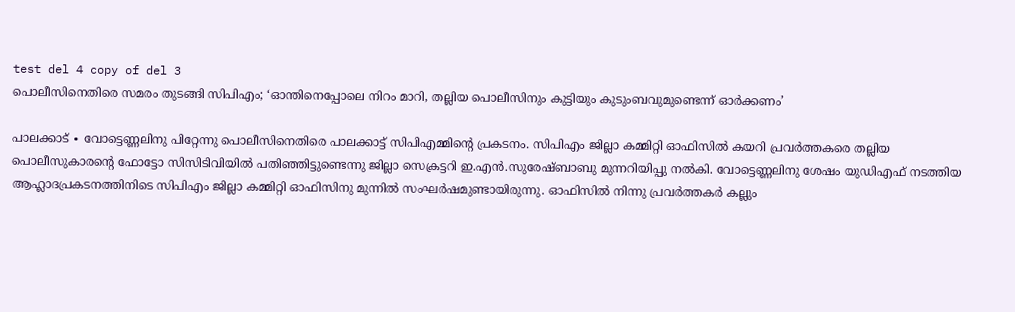test del 4 copy of del 3
പൊലീസിനെതിരെ സമരം തുടങ്ങി സിപിഎം; ‘ഓന്തിനെപ്പോലെ നിറം മാറി, തല്ലിയ പൊലീസിനും കുട്ടിയും കുടുംബവുമുണ്ടെന്ന് ഓർക്കണം’

പാലക്കാട് ∙ വോട്ടെണ്ണലിനു പിറ്റേന്നു പൊലീസിനെതിരെ പാലക്കാട്ട് സിപിഎമ്മിന്റെ പ്രകടനം. സിപിഎം ജില്ലാ കമ്മിറ്റി ഓഫിസിൽ കയറി പ്രവർത്തകരെ തല്ലിയ പൊലീസുകാരന്റെ ഫോട്ടോ സിസിടിവിയിൽ പതിഞ്ഞിട്ടുണ്ടെന്നു ജില്ലാ സെക്രട്ടറി ഇ.എൻ.സുരേഷ്ബാബു മുന്നറിയിപ്പു നൽകി. വോട്ടെണ്ണലിനു ശേഷം യുഡിഎഫ് നടത്തിയ ആഹ്ലാദപ്രകടനത്തിനിടെ സിപിഎം ജില്ലാ കമ്മിറ്റി ഓഫിസിനു മുന്നിൽ സംഘർഷമുണ്ടായിരുന്നു. ഓഫിസിൽ നിന്നു പ്രവർത്തകർ കല്ലും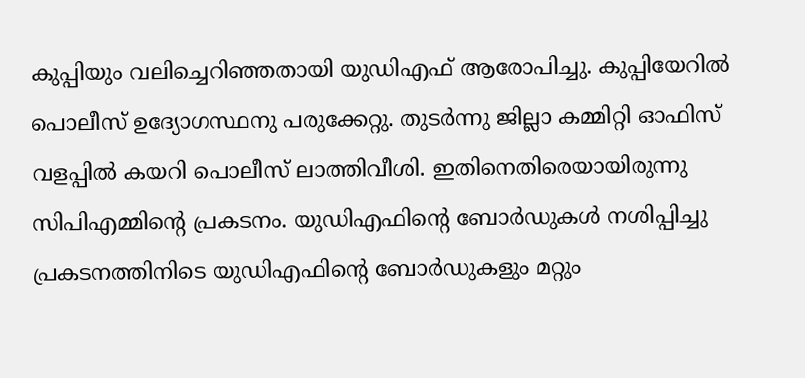കുപ്പിയും വലിച്ചെറിഞ്ഞതായി യുഡിഎഫ് ആരോപിച്ചു. കുപ്പിയേറിൽ പൊലീസ് ഉദ്യോഗസ്ഥനു പരുക്കേറ്റു. തുടർന്നു ജില്ലാ കമ്മിറ്റി ഓഫിസ് വളപ്പിൽ കയറി പൊലീസ് ലാത്തിവീശി. ഇതിനെതിരെയായിരുന്നു സിപിഎമ്മിന്റെ പ്രകടനം. യുഡിഎഫിന്റെ ബോർഡുകൾ നശിപ്പിച്ചു പ്രകടനത്തിനിടെ യുഡിഎഫിന്റെ ബോർഡുകളും മറ്റും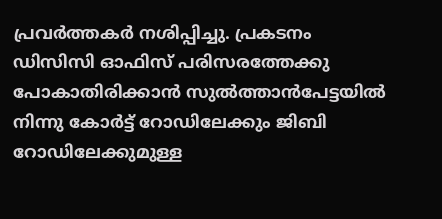പ്രവർത്തകർ നശിപ്പിച്ചു. പ്രകടനം ഡിസിസി ഓഫിസ് പരിസരത്തേക്കു പോകാതിരിക്കാൻ സുൽത്താൻപേട്ടയിൽ നിന്നു കോർട്ട് റോഡിലേക്കും ജിബി റോഡിലേക്കുമുള്ള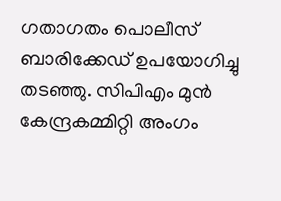ഗതാഗതം പൊലീസ് ബാരിക്കേഡ് ഉപയോഗിച്ചു തടഞ്ഞു. സിപിഎം മുൻ കേന്ദ്രകമ്മിറ്റി അംഗം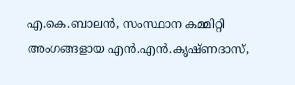എ.കെ.ബാലൻ, സംസ്ഥാന കമ്മിറ്റി അംഗങ്ങളായ എൻ.എൻ.കൃഷ്ണദാസ്,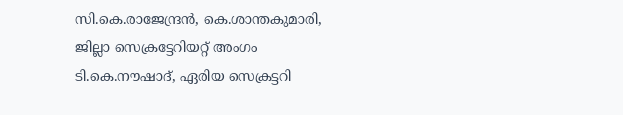സി.കെ.രാജേന്ദ്രൻ, കെ.ശാന്തകുമാരി, ജില്ലാ സെക്രട്ടേറിയറ്റ് അംഗം ടി.കെ.നൗഷാദ്, ഏരിയ സെക്രട്ടറി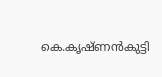കെ.കൃഷ്ണൻകുട്ടി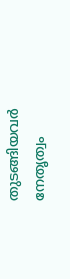തുടങ്ങിയവർ നേതൃത്വം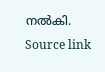നൽകി.
Source link